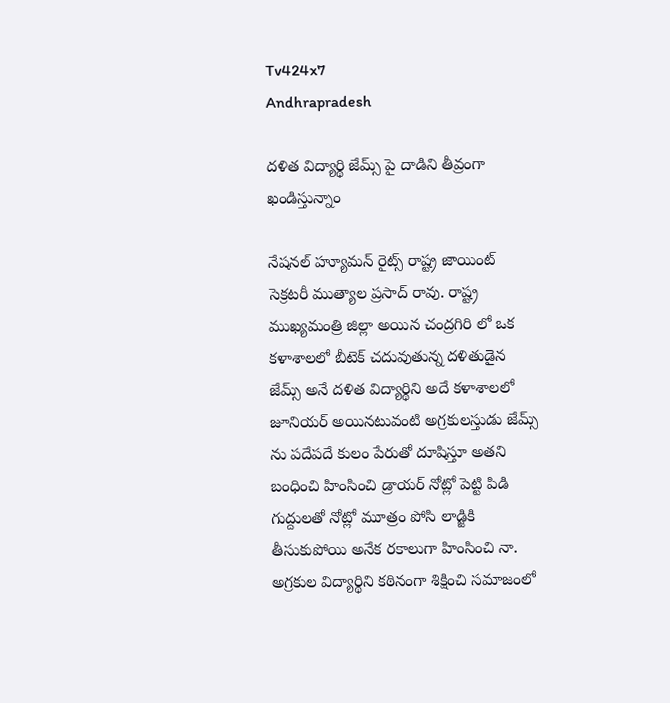Tv424x7
Andhrapradesh

దళిత విద్యార్థి జేమ్స్ పై దాడిని తీవ్రంగా ఖండిస్తున్నాం

నేషనల్ హ్యూమన్ రైట్స్ రాష్ట్ర జాయింట్ సెక్రటరీ ముత్యాల ప్రసాద్ రావు. రాష్ట్ర ముఖ్యమంత్రి జిల్లా అయిన చంద్రగిరి లో ఒక కళాశాలలో బీటెక్ చదువుతున్న దళితుడైన జేమ్స్ అనే దళిత విద్యార్థిని అదే కళాశాలలో జూనియర్ అయినటువంటి అగ్రకులస్తుడు జేమ్స్ ను పదేపదే కులం పేరుతో దూషిస్తూ అతని బంధించి హింసించి డ్రాయర్ నోట్లో పెట్టి పిడి గుద్దులతో నోట్లో మూత్రం పోసి లాడ్జికి తీసుకుపోయి అనేక రకాలుగా హింసించి నా. అగ్రకుల విద్యార్థిని కఠినంగా శిక్షించి సమాజంలో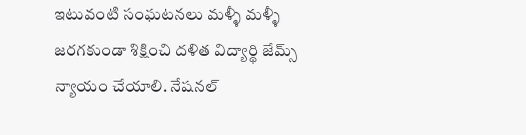ఇటువంటి సంఘటనలు మళ్ళీ మళ్ళీ జరగకుండా శిక్షించి దళిత విద్యార్థి జేమ్స్ న్యాయం చేయాలి. నేషనల్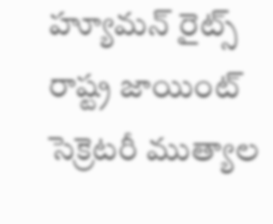హ్యూమన్ రైట్స్ రాష్ట్ర జాయింట్ సెక్రెటరీ ముత్యాల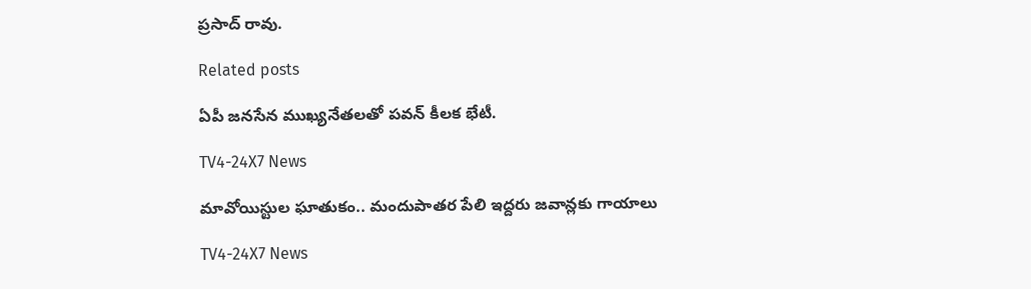ప్రసాద్ రావు.

Related posts

ఏపీ జనసేన ముఖ్యనేతలతో పవన్ కీలక భేటీ.

TV4-24X7 News

మావోయిస్టుల ఘాతుకం.. మందుపాతర పేలి ఇద్దరు జవాన్లకు గాయాలు

TV4-24X7 News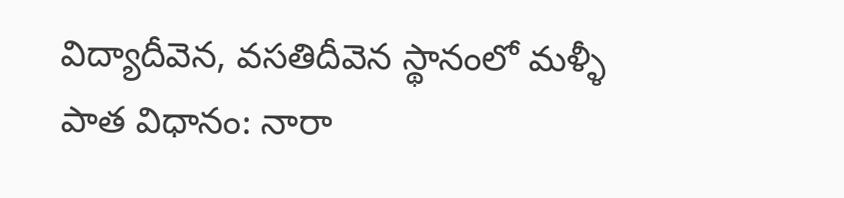విద్యాదీవెన, వసతిదీవెన స్థానంలో మళ్ళీ పాత విధానం: నారా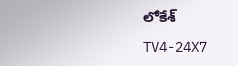లోకేశ్

TV4-24X7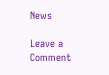News

Leave a Comment